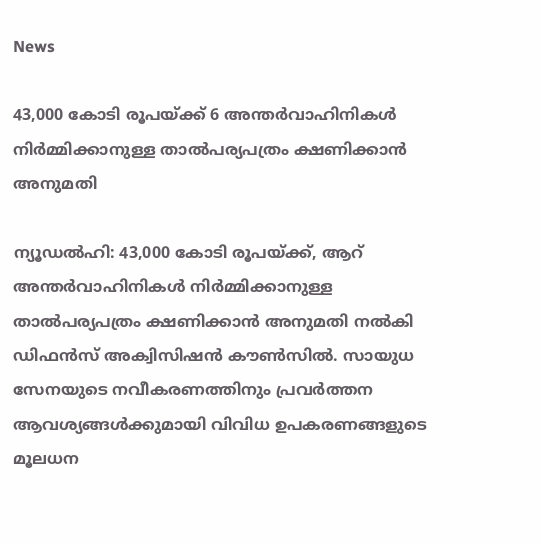News

43,000 കോടി രൂപയ്ക്ക് 6 അന്തര്‍വാഹിനികള്‍ നിര്‍മ്മിക്കാനുള്ള താല്‍പര്യപത്രം ക്ഷണിക്കാന്‍ അനുമതി

ന്യൂഡല്‍ഹി: 43,000 കോടി രൂപയ്ക്ക്, ആറ് അന്തര്‍വാഹിനികള്‍ നിര്‍മ്മിക്കാനുള്ള താല്‍പര്യപത്രം ക്ഷണിക്കാന്‍ അനുമതി നല്‍കി ഡിഫന്‍സ് അക്വിസിഷന്‍ കൗണ്‍സില്‍. സായുധ സേനയുടെ നവീകരണത്തിനും പ്രവര്‍ത്തന ആവശ്യങ്ങള്‍ക്കുമായി വിവിധ ഉപകരണങ്ങളുടെ മൂലധന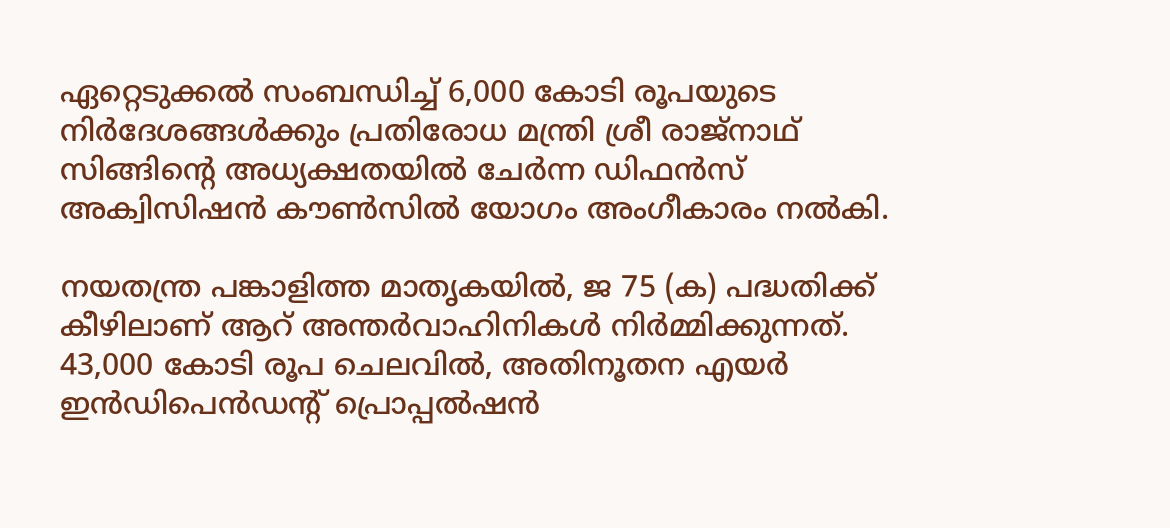ഏറ്റെടുക്കല്‍ സംബന്ധിച്ച് 6,000 കോടി രൂപയുടെ നിര്‍ദേശങ്ങള്‍ക്കും പ്രതിരോധ മന്ത്രി ശ്രീ രാജ്നാഥ് സിങ്ങിന്റെ അധ്യക്ഷതയില്‍ ചേര്‍ന്ന ഡിഫന്‍സ് അക്വിസിഷന്‍ കൗണ്‍സില്‍ യോഗം അംഗീകാരം നല്‍കി.

നയതന്ത്ര പങ്കാളിത്ത മാതൃകയില്‍, ജ 75 (ക) പദ്ധതിക്ക് കീഴിലാണ് ആറ് അന്തര്‍വാഹിനികള്‍ നിര്‍മ്മിക്കുന്നത്. 43,000 കോടി രൂപ ചെലവില്‍, അതിനൂതന എയര്‍ ഇന്‍ഡിപെന്‍ഡന്റ് പ്രൊപ്പല്‍ഷന്‍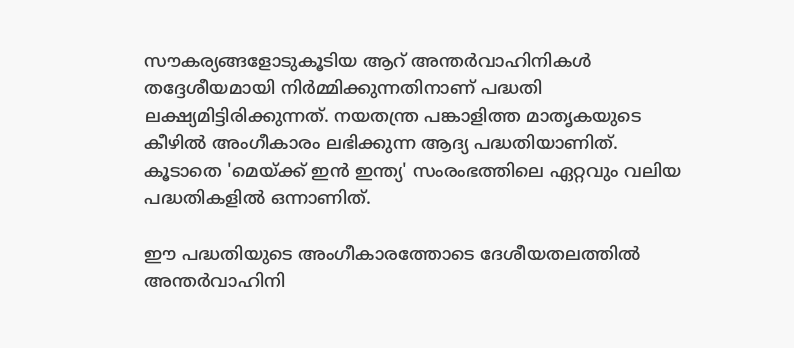സൗകര്യങ്ങളോടുകൂടിയ ആറ് അന്തര്‍വാഹിനികള്‍ തദ്ദേശീയമായി നിര്‍മ്മിക്കുന്നതിനാണ് പദ്ധതി ലക്ഷ്യമിട്ടിരിക്കുന്നത്. നയതന്ത്ര പങ്കാളിത്ത മാതൃകയുടെ കീഴില്‍ അംഗീകാരം ലഭിക്കുന്ന ആദ്യ പദ്ധതിയാണിത്. കൂടാതെ 'മെയ്ക്ക് ഇന്‍ ഇന്ത്യ' സംരംഭത്തിലെ ഏറ്റവും വലിയ പദ്ധതികളില്‍ ഒന്നാണിത്.

ഈ പദ്ധതിയുടെ അംഗീകാരത്തോടെ ദേശീയതലത്തില്‍ അന്തര്‍വാഹിനി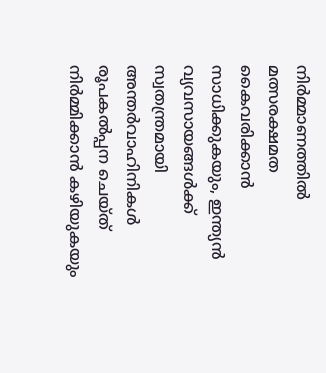നിര്‍മ്മാണത്തില്‍ മത്സരക്ഷമത കൈവരിക്കാന്‍ സാധിക്കുകയും, ഇന്ത്യന്‍ വ്യവസായങ്ങള്‍ക്ക് സ്വതന്ത്രമായി അന്തര്‍വാഹിനികള്‍ രൂപകല്‍പ്പന ചെയ്ത് നിര്‍മ്മിക്കാന്‍ കഴിയുകയും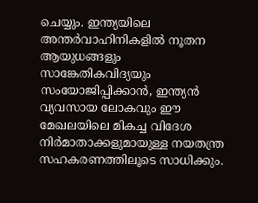ചെയ്യും. ഇന്ത്യയിലെ അന്തര്‍വാഹിനികളില്‍ നൂതന ആയുധങ്ങളും സാങ്കേതികവിദ്യയും സംയോജിപ്പിക്കാന്‍, ഇന്ത്യന്‍ വ്യവസായ ലോകവും ഈ മേഖലയിലെ മികച്ച വിദേശ നിര്‍മാതാക്കളുമായുള്ള നയതന്ത്ര സഹകരണത്തിലൂടെ സാധിക്കും.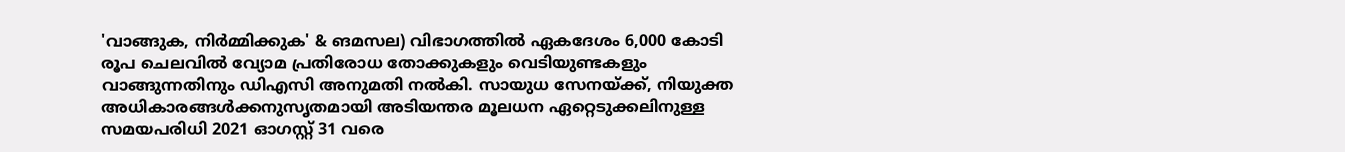'വാങ്ങുക, നിര്‍മ്മിക്കുക' & ങമസല) വിഭാഗത്തില്‍ ഏകദേശം 6,000 കോടി രൂപ ചെലവില്‍ വ്യോമ പ്രതിരോധ തോക്കുകളും വെടിയുണ്ടകളും വാങ്ങുന്നതിനും ഡിഎസി അനുമതി നല്‍കി. സായുധ സേനയ്ക്ക്, നിയുക്ത അധികാരങ്ങള്‍ക്കനുസൃതമായി അടിയന്തര മൂലധന ഏറ്റെടുക്കലിനുള്ള സമയപരിധി 2021 ഓഗസ്റ്റ് 31 വരെ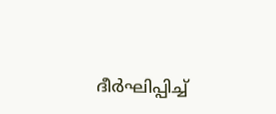ദീര്‍ഘിപ്പിച്ച്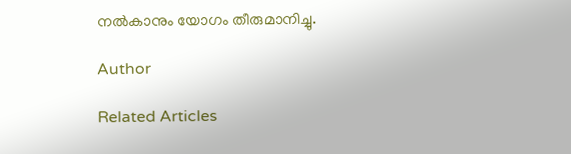നല്‍കാനും യോഗം തീരുമാനിച്ചു.

Author

Related Articles